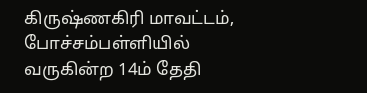கிருஷ்ணகிரி மாவட்டம், போச்சம்பள்ளியில் வருகின்ற 14ம் தேதி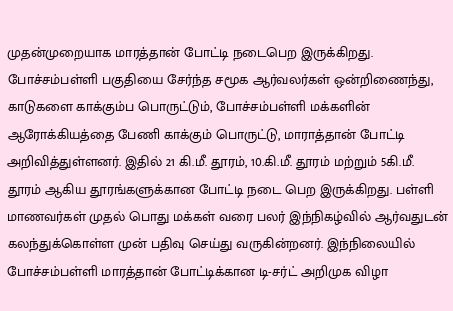முதன்முறையாக மாரத்தான் போட்டி நடைபெற இருக்கிறது. போச்சம்பள்ளி பகுதியை சேர்ந்த சமூக ஆர்வலர்கள் ஒன்றிணைந்து, காடுகளை காக்கும்ப பொருட்டும், போச்சம்பள்ளி மக்களின் ஆரோக்கியத்தை பேணி காக்கும் பொருட்டு, மாராத்தான் போட்டி அறிவித்துள்ளனர். இதில் 21 கி.மீ. தூரம், 10.கி.மீ. தூரம் மற்றும் 5கி.மீ. தூரம் ஆகிய தூரங்களுக்கான போட்டி நடை பெற இருக்கிறது. பள்ளி மாணவர்கள் முதல் பொது மக்கள் வரை பலர் இந்நிகழ்வில் ஆர்வதுடன் கலந்துக்கொள்ள முன் பதிவு செய்து வருகின்றனர். இந்நிலையில் போச்சம்பள்ளி மாரத்தான் போட்டிக்கான டி-சர்ட் அறிமுக விழா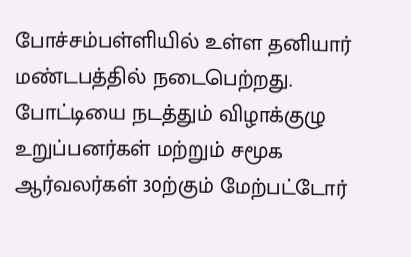போச்சம்பள்ளியில் உள்ள தனியார் மண்டபத்தில் நடைபெற்றது. போட்டியை நடத்தும் விழாக்குழு உறுப்பனர்கள் மற்றும் சமூக ஆர்வலர்கள் 30ற்கும் மேற்பட்டோர்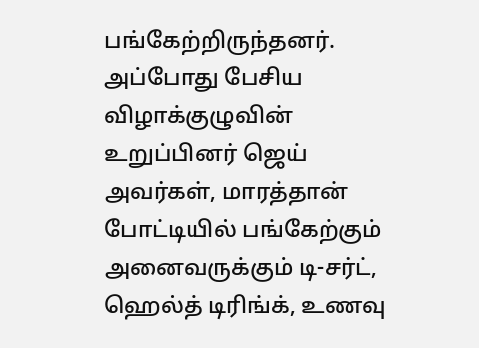பங்கேற்றிருந்தனர். அப்போது பேசிய விழாக்குழுவின் உறுப்பினர் ஜெய் அவர்கள், மாரத்தான் போட்டியில் பங்கேற்கும் அனைவருக்கும் டி-சர்ட், ஹெல்த் டிரிங்க், உணவு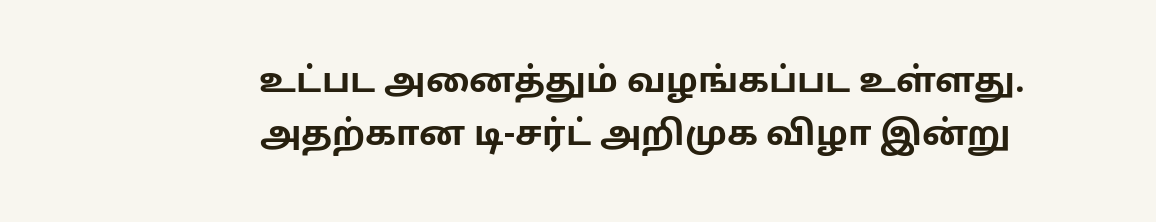உட்பட அனைத்தும் வழங்கப்பட உள்ளது. அதற்கான டி-சர்ட் அறிமுக விழா இன்று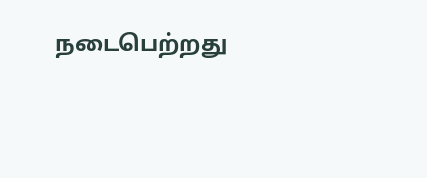நடைபெற்றது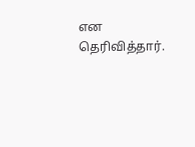என தெரிவித்தார்.